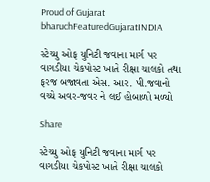Proud of Gujarat
bharuchFeaturedGujaratINDIA

સ્ટેચ્યુ ઓફ યુનિટી જવાના માર્ગ પર વાગડીયા ચેકપોસ્ટ ખાતે રીક્ષા ચાલકો તથા ફરજ બજાવતા એસ. આર. પી.જવાનો વચ્ચે અવર-જવર ને લઈ હોબાળો મળ્યો

Share

સ્ટેચ્યુ ઓફ યુનિટી જવાના માર્ગ પર વાગડીયા ચેકપોસ્ટ ખાતે રીક્ષા ચાલકો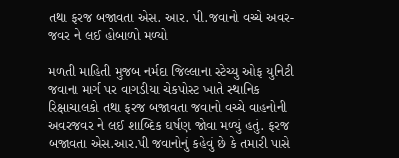તથા ફરજ બજાવતા એસ. આર. પી.જવાનો વચ્ચે અવર-જવર ને લઈ હોબાળો મળ્યો

મળતી માહિતી મુજબ નર્મદા જિલ્લાના સ્ટેચ્યુ ઓફ યુનિટી જવાના માર્ગ પર વાગડીયા ચેકપોસ્ટ ખાતે સ્થાનિક રિક્ષાચાલકો તથા ફરજ બજાવતા જવાનો વચ્ચે વાહનોની અવરજવર ને લઈ શાબ્દિક ઘર્ષણ જોવા મળ્યું હતું. ફરજ બજાવતા એસ.આર.પી જવાનોનું કહેવું છે કે તમારી પાસે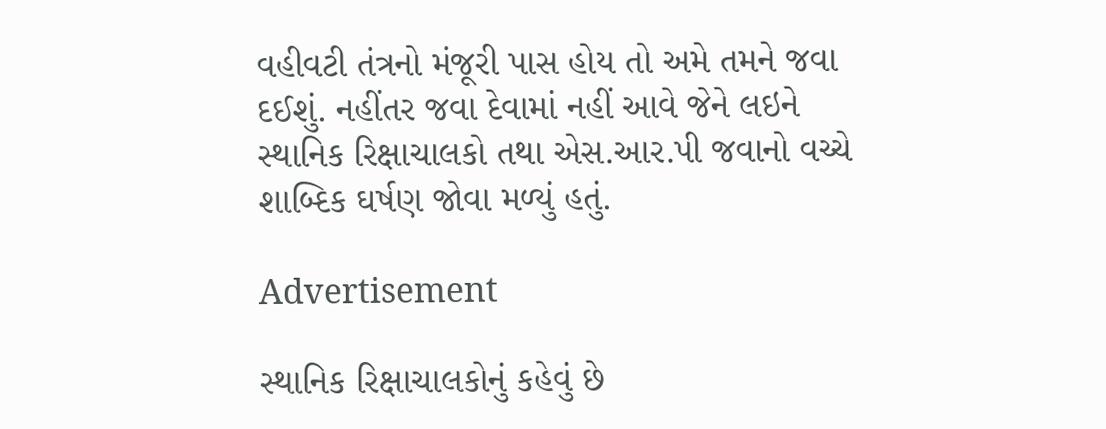વહીવટી તંત્રનો મંજૂરી પાસ હોય તો અમે તમને જવા દઈશું. નહીંતર જવા દેવામાં નહીં આવે જેને લઇને સ્થાનિક રિક્ષાચાલકો તથા એસ.આર.પી જવાનો વચ્ચે શાબ્દિક ઘર્ષણ જોવા મળ્યું હતું.

Advertisement

સ્થાનિક રિક્ષાચાલકોનું કહેવું છે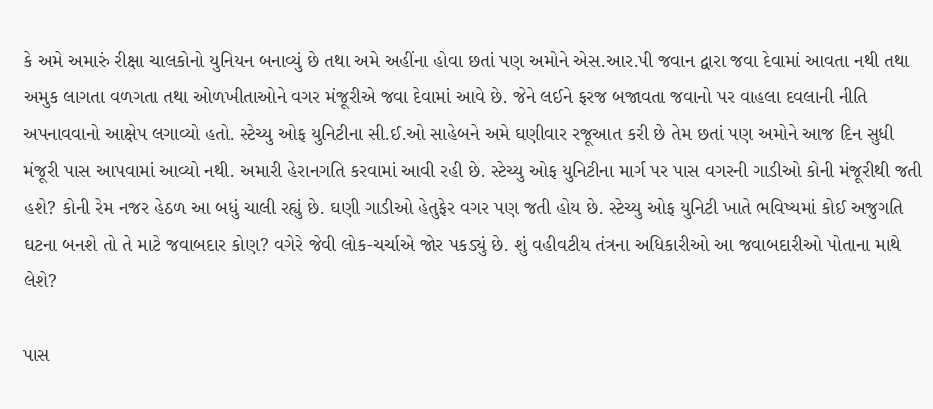કે અમે અમારું રીક્ષા ચાલકોનો યુનિયન બનાવ્યું છે તથા અમે અહીંના હોવા છતાં પણ અમોને એસ.આર.પી જવાન દ્વારા જવા દેવામાં આવતા નથી તથા અમુક લાગતા વળગતા તથા ઓળખીતાઓને વગર મંજૂરીએ જવા દેવામાં આવે છે. જેને લઈને ફરજ બજાવતા જવાનો પર વાહલા દવલાની નીતિ અપનાવવાનો આક્ષેપ લગાવ્યો હતો. સ્ટેચ્યુ ઓફ યુનિટીના સી.ઈ.ઓ સાહેબને અમે ઘણીવાર રજૂઆત કરી છે તેમ છતાં પણ અમોને આજ દિન સુધી મંજૂરી પાસ આપવામાં આવ્યો નથી. અમારી હેરાનગતિ કરવામાં આવી રહી છે. સ્ટેચ્યુ ઓફ યુનિટીના માર્ગ પર પાસ વગરની ગાડીઓ કોની મંજૂરીથી જતી હશે? કોની રેમ નજર હેઠળ આ બધું ચાલી રહ્યું છે. ઘણી ગાડીઓ હેતુફેર વગર પણ જતી હોય છે. સ્ટેચ્યુ ઓફ યુનિટી ખાતે ભવિષ્યમાં કોઈ અજુગતિ ઘટના બનશે તો તે માટે જવાબદાર કોણ? વગેરે જેવી લોક-ચર્ચાએ જોર પકડ્યું છે. શું વહીવટીય તંત્રના અધિકારીઓ આ જવાબદારીઓ પોતાના માથે લેશે?

પાસ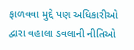ફાળવવા મુદ્દે પણ અધિકારીઓ દ્વારા વહાલા ડવલાની નીતિઓ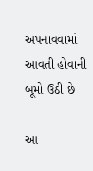અપનાવવામાં આવતી હોવાની બૂમો ઉઠી છે

આ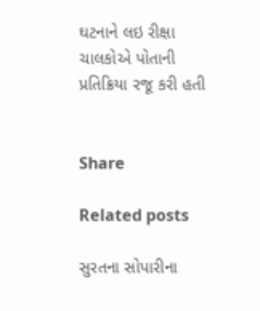ઘટનાને લઇ રીક્ષા ચાલકોએ પોતાની પ્રતિક્રિયા રજૂ કરી હતી


Share

Related posts

સુરતના સોપારીના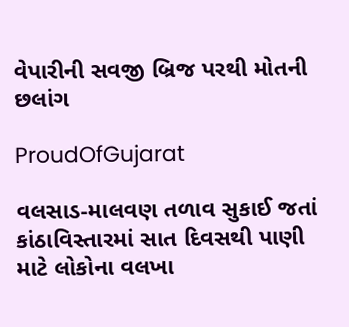વેપારીની સવજી બ્રિજ પરથી મોતની છલાંગ

ProudOfGujarat

વલસાડ-માલવણ તળાવ સુકાઈ જતાં કાંઠાવિસ્તારમાં સાત દિવસથી પાણી માટે લોકોના વલખા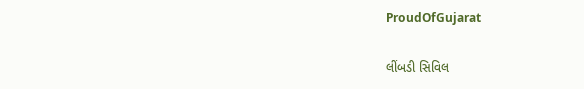ProudOfGujarat

લીંબડી સિવિલ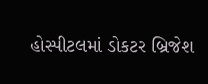હોસ્પીટલમાં ડોકટર બ્રિજેશ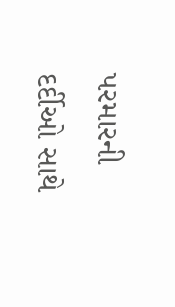પરમારની દર્દીઓ સાથે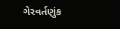ગેરવર્તણુંક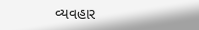વ્યવહાર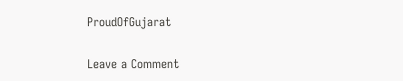ProudOfGujarat

Leave a Comment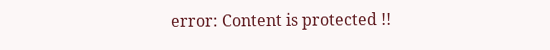error: Content is protected !!